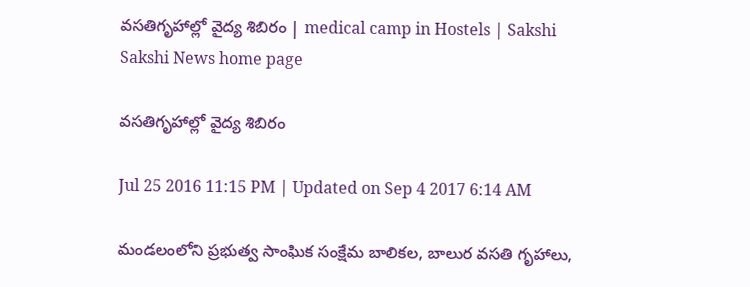వసతిగృహాల్లో వైద్య శిబిరం | medical camp in Hostels | Sakshi
Sakshi News home page

వసతిగృహాల్లో వైద్య శిబిరం

Jul 25 2016 11:15 PM | Updated on Sep 4 2017 6:14 AM

మండలంలోని ప్రభుత్వ సాంఘిక సంక్షేమ బాలికల, బాలుర వసతి గృహాలు,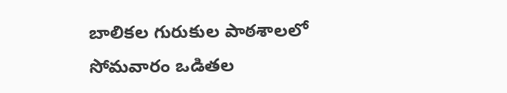బాలికల గురుకుల పాఠశాలలో సోమవారం ఒడితల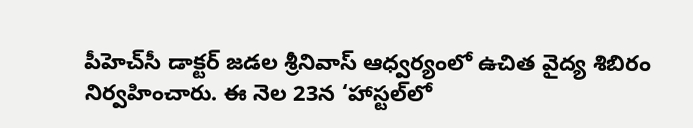పీహెచ్‌సీ డాక్టర్‌ జడల శ్రీనివాస్‌ ఆధ్వర్యంలో ఉచిత వైద్య శిబిరం నిర్వహించారు. ఈ నెల 23న ‘హాస్టల్‌లో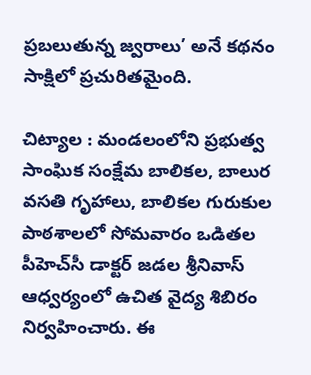ప్రబలుతున్న జ్వరాలు’ అనే కథనం సాక్షిలో ప్రచురితమైంది.

చిట్యాల : మండలంలోని ప్రభుత్వ సాంఘిక సంక్షేమ బాలికల, బాలుర వసతి గృహాలు, బాలికల గురుకుల పాఠశాలలో సోమవారం ఒడితల పీహెచ్‌సీ డాక్టర్‌ జడల శ్రీనివాస్‌ ఆధ్వర్యంలో ఉచిత వైద్య శిబిరం నిర్వహించారు. ఈ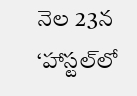నెల 23న ‘హాస్టల్‌లో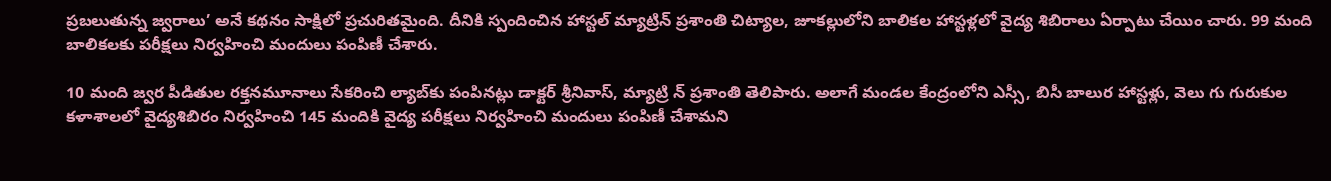ప్రబలుతున్న జ్వరాలు’ అనే కథనం సాక్షిలో ప్రచురితమైంది. దీనికి స్పందించిన హాస్టల్‌ మ్యాట్రిన్‌ ప్రశాంతి చిట్యాల, జూకల్లులోని బాలికల హాస్టళ్లలో వైద్య శిబిరాలు ఏర్పాటు చేయిం చారు. 99 మంది బాలికలకు పరీక్షలు నిర్వహించి మందులు పంపిణీ చేశారు.

10 మంది జ్వర పీడితుల రక్తనమూనాలు సేకరించి ల్యాబ్‌కు పంపినట్లు డాక్టర్‌ శ్రీనివాస్, మ్యాట్రి న్‌ ప్రశాంతి తెలిపారు. అలాగే మండల కేంద్రంలోని ఎస్సీ, బిసీ బాలుర హాస్టళ్లు, వెలు గు గురుకుల కళాశాలలో వైద్యశిబిరం నిర్వహించి 145 మందికి వైద్య పరీక్షలు నిర్వహించి మందులు పంపిణీ చేశామని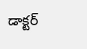డాక్టర్‌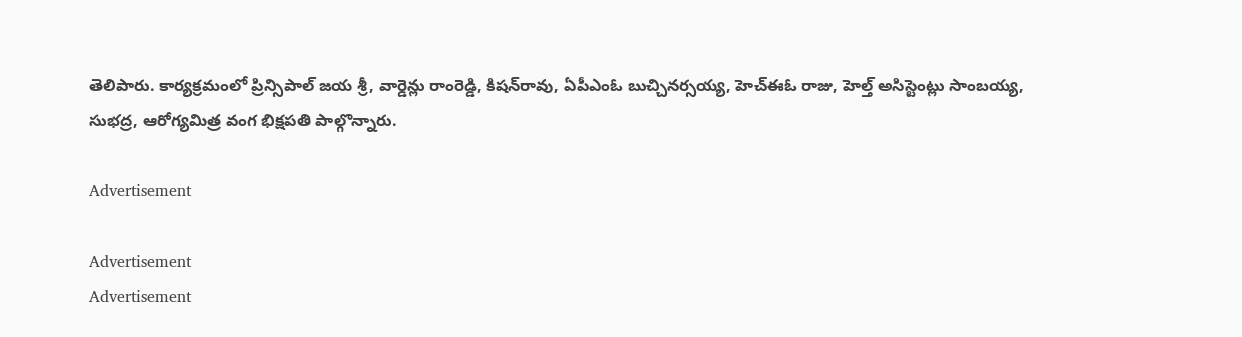తెలిపారు. కార్యక్రమంలో ప్రిన్సిపాల్‌ జయ శ్రీ, వార్డెన్లు రాంరెడ్డి, కిషన్‌రావు, ఏపీఎంఓ బుచ్చినర్సయ్య, హెచ్‌ఈఓ రాజు, హెల్త్‌ అసిస్టెంట్లు సాంబయ్య, సుభద్ర, ఆరోగ్యమిత్ర వంగ భిక్షపతి పాల్గొన్నారు.

Advertisement

Advertisement
Advertisement